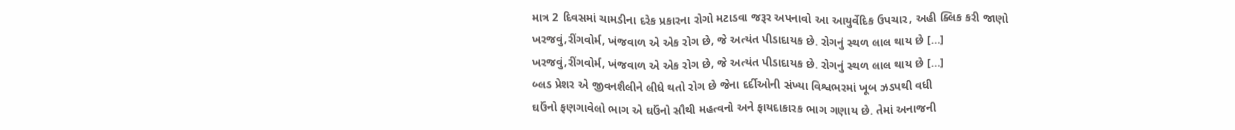માત્ર 2 દિવસમાં ચામડીના દરેક પ્રકારના રોગો મટાડવા જરૂર અપનાવો આ આયુર્વેદિક ઉપચાર, અહી ક્લિક કરી જાણો
ખરજવું,રીંગવોર્મ, ખંજવાળ એ એક રોગ છે, જે અત્યંત પીડાદાયક છે. રોગનું સ્થળ લાલ થાય છે […]
ખરજવું,રીંગવોર્મ, ખંજવાળ એ એક રોગ છે, જે અત્યંત પીડાદાયક છે. રોગનું સ્થળ લાલ થાય છે […]
બ્લડ પ્રેશર એ જીવનશૈલીને લીધે થતો રોગ છે જેના દર્દીઓની સંખ્યા વિશ્વભરમાં ખૂબ ઝડપથી વધી
ઘઉંનો ફણગાવેલો ભાગ એ ઘઉંનો સૌથી મહત્વનો અને ફાયદાકારક ભાગ ગણાય છે. તેમાં અનાજની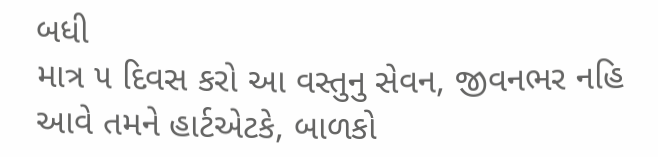બધી
માત્ર ૫ દિવસ કરો આ વસ્તુનુ સેવન, જીવનભર નહિ આવે તમને હાર્ટએટકે, બાળકો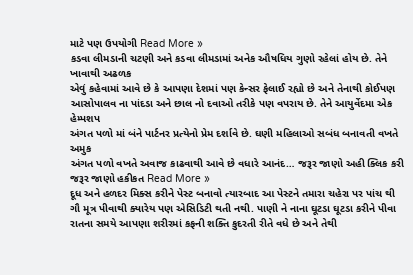માટે પણ ઉપયોગી Read More »
કડવા લીમડાની ચટણી અને કડવા લીમડામાં અનેક ઔષધિય ગુણો રહેલાં હોય છે. તેને ખાવાથી અઢળક
એવું કહેવામાં આવે છે કે આપણા દેશમાં પણ કેન્સર ફેલાઈ રહ્યો છે અને તેનાથી કોઈપણ
આસોપાલવ ના પાંદડા અને છાલ નો દવાઓ તરીકે પણ વપરાય છે. તેને આયુર્વેદમા એક હેમ્પશપ
અંગત પળો માં બંને પાર્ટનર પ્રત્યેનો પ્રેમ દર્શાવે છે. ઘણી મહિલાઓ સબંધ બનાવતી વખતે અમુક
અંગત પળો વખતે અવાજ કાઢવાથી આવે છે વધારે આનંદ… જરૂર જાણો અહી ક્લિક કરી જરૂર જાણો હકીકત Read More »
દૂધ અને હળદર મિક્સ કરીને પેસ્ટ બનાવો ત્યારબાદ આ પેસ્ટને તમારા ચહેરા પર પાંચ થી
ગૌ મૂત્ર પીવાથી ક્યારેય પણ એસિડિટી થતી નથી. પાણી ને નાના ઘૂટડા ઘૂટડા કરીને પીવા
રાતના સમયે આપણા શરીરમાં કફની શક્તિ કુદરતી રીતે વધે છે અને તેથી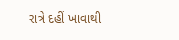રાત્રે દહીં ખાવાથી